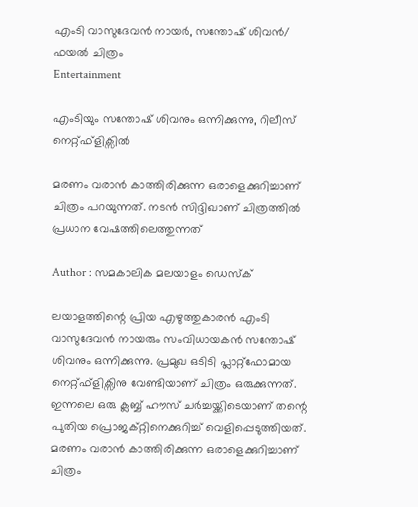എംടി വാസുദേവൻ നായർ, സന്തോഷ് ശിവൻ/ ഫയൽ ചിത്രം
Entertainment

എംടിയും സന്തോഷ് ശിവനും ഒന്നിക്കുന്നു, റിലീസ് നെറ്റ്ഫ്ളിക്സിൽ

മരണം വരാൻ കാത്തിരിക്കുന്ന ഒരാളെക്കുറിച്ചാണ് ചിത്രം പറയുന്നത്. നടൻ സിദ്ദിഖാണ് ചിത്രത്തിൽ പ്രധാന വേഷത്തിലെത്തുന്നത്

Author : സമകാലിക മലയാളം ഡെസ്ക്

ലയാളത്തിന്റെ പ്രിയ എഴുത്തുകാരൻ എംടി വാസുദേവൻ നായരും സംവിധായകൻ സന്തോഷ് ശിവനും ഒന്നിക്കുന്നു. പ്രമുഖ ഒടിടി പ്ലാറ്റ്ഫോമായ നെറ്റ്ഫ്ളിക്സിനു വേണ്ടിയാണ് ചിത്രം ഒരുക്കുന്നത്. ഇന്നലെ ഒരു ക്ലബ്ബ് ഹൗസ് ചര്‍ച്ചയ്ക്കിടെയാണ് തന്റെ പുതിയ പ്രൊജക്റ്റിനെക്കുറിച്ച് വെളിപ്പെടുത്തിയത്. മരണം വരാൻ കാത്തിരിക്കുന്ന ഒരാളെക്കുറിച്ചാണ് ചിത്രം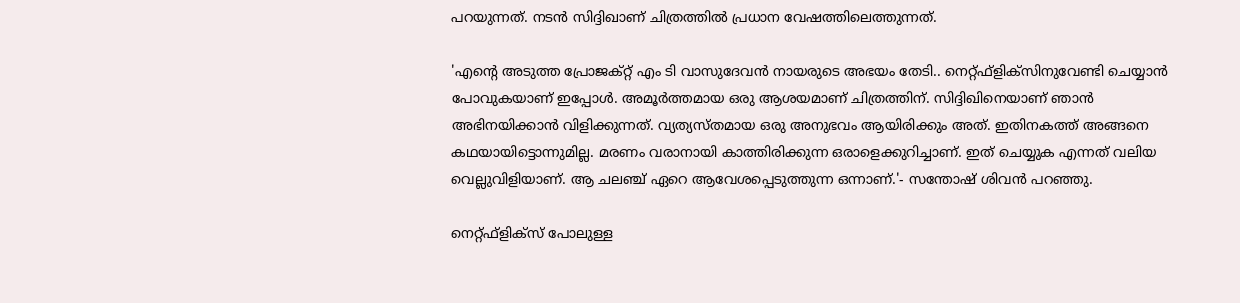പറയുന്നത്. നടൻ സിദ്ദിഖാണ് ചിത്രത്തിൽ പ്രധാന വേഷത്തിലെത്തുന്നത്.

'എന്‍റെ അടുത്ത പ്രോജക്റ്റ് എം ടി വാസുദേവന്‍ നായരുടെ അഭയം തേടി.. നെറ്റ്ഫ്ളിക്സിനുവേണ്ടി ചെയ്യാന്‍ പോവുകയാണ് ഇപ്പോള്‍. അമൂര്‍ത്തമായ ഒരു ആശയമാണ് ചിത്രത്തിന്. സിദ്ദിഖിനെയാണ് ഞാന്‍ അഭിനയിക്കാന്‍ വിളിക്കുന്നത്. വ്യത്യസ്തമായ ഒരു അനുഭവം ആയിരിക്കും അത്. ഇതിനകത്ത് അങ്ങനെ കഥയായിട്ടൊന്നുമില്ല. മരണം വരാനായി കാത്തിരിക്കുന്ന ഒരാളെക്കുറിച്ചാണ്. ഇത് ചെയ്യുക എന്നത് വലിയ വെല്ലുവിളിയാണ്. ആ ചലഞ്ച് ഏറെ ആവേശപ്പെടുത്തുന്ന ഒന്നാണ്.'- സന്തോഷ് ശിവൻ പറഞ്ഞു.

നെറ്റ്ഫ്ളിക്സ് പോലുള്ള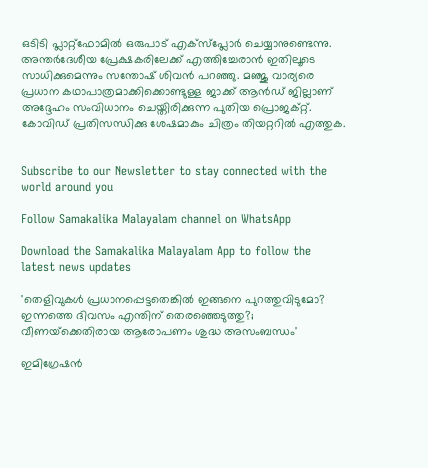ഒടിടി പ്ലാറ്റ്ഫോമില്‍ ഒരുപാട് എക്സ്പ്ലോര്‍ ചെയ്യാനുണ്ടെന്നു. അന്തര്‍ദേശീയ പ്രേക്ഷകരിലേക്ക് എത്തിച്ചേരാൻ ഇതിലൂടെ സാധിക്കുമെന്നും സന്തോഷ് ശിവൻ പറഞ്ഞു. മഞ്ജു വാര്യരെ പ്രധാന കഥാപാത്രമാക്കിക്കൊണ്ടുള്ള ജാക്ക് ആൻഡ് ജില്ലാണ് അദ്ദേഹം സംവിധാനം ചെയ്തിരിക്കുന്ന പുതിയ പ്രൊജക്റ്റ്. കോവിഡ് പ്രതിസന്ധിക്കു ശേഷമാകും ചിത്രം തിയറ്ററിൽ എത്തുക.


Subscribe to our Newsletter to stay connected with the world around you

Follow Samakalika Malayalam channel on WhatsApp

Download the Samakalika Malayalam App to follow the latest news updates

'തെളിവുകള്‍ പ്രധാനപ്പെട്ടതെങ്കില്‍ ഇങ്ങനെ പുറത്തുവിടുമോ? ഇന്നത്തെ ദിവസം എന്തിന് തെരഞ്ഞെടുത്തു?; വീണയ്‌ക്കെതിരായ ആരോപണം ശുദ്ധ അസംബന്ധം'

ഇമിഗ്രേഷൻ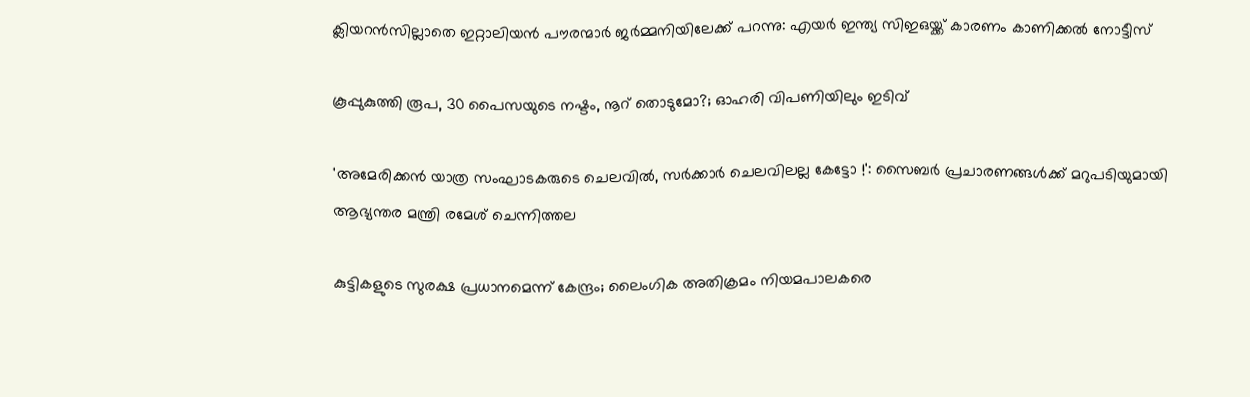ക്ലിയറൻസില്ലാതെ ഇറ്റാലിയൻ പൗരന്മാർ ജർമ്മനിയിലേക്ക് പറന്നു: എയർ ഇന്ത്യ സിഇഒയ്ക്ക് കാരണം കാണിക്കൽ നോട്ടീസ്

കൂപ്പുകുത്തി രൂപ, 30 പൈസയുടെ നഷ്ടം, നൂറ് തൊടുമോ?; ഓഹരി വിപണിയിലും ഇടിവ്

'അമേരിക്കൻ യാത്ര സംഘാടകരുടെ ചെലവിൽ, സർക്കാർ ചെലവിലല്ല കേട്ടോ !': സൈബർ പ്രചാരണങ്ങൾക്ക് മറുപടിയുമായി ആഭ്യന്തര മന്ത്രി രമേശ് ചെന്നിത്തല

കുട്ടികളുടെ സുരക്ഷ പ്രധാനമെന്ന് കേന്ദ്രം; ലൈംഗിക അതിക്രമം നിയമപാലകരെ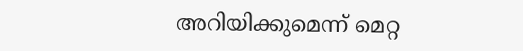അറിയിക്കുമെന്ന് മെറ്റ